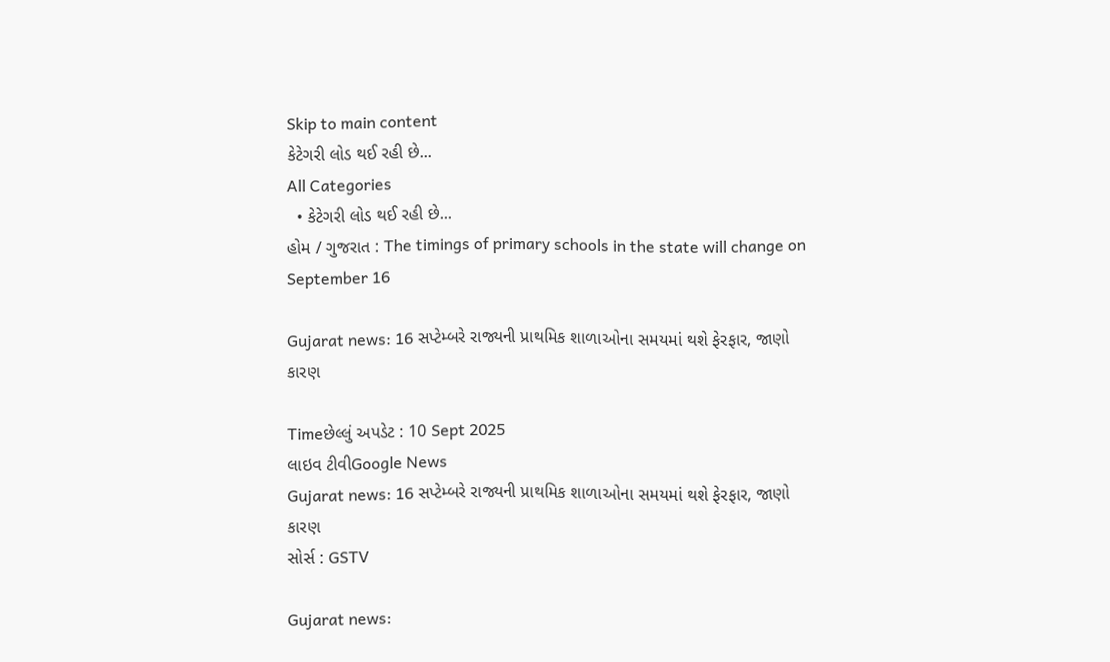Skip to main content
કેટેગરી લોડ થઈ રહી છે...
All Categories
  • કેટેગરી લોડ થઈ રહી છે...
હોમ / ગુજરાત : The timings of primary schools in the state will change on September 16

Gujarat news: 16 સપ્ટેમ્બરે રાજ્યની પ્રાથમિક શાળાઓના સમયમાં થશે ફેરફાર, જાણો કારણ

Timeછેલ્લું અપડેટ : 10 Sept 2025
લાઇવ ટીવીGoogle News
Gujarat news: 16 સપ્ટેમ્બરે રાજ્યની પ્રાથમિક શાળાઓના સમયમાં થશે ફેરફાર, જાણો કારણ
સોર્સ : GSTV

Gujarat news: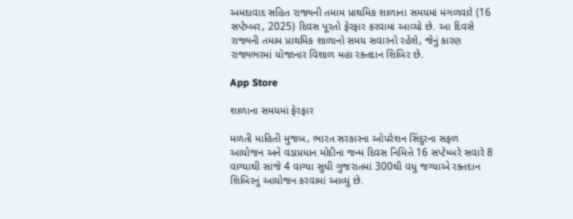અમદાવાદ સહિત રાજ્યની તમામ પ્રાથમિક શાળાના સમયમાં મંગળવારે (16 સપ્ટેમ્બર, 2025) દિવસ પૂરતો ફેરફાર કરવામાં આવ્યો છે. આ દિવસે રાજ્યની તમામ પ્રાથમિક શાળાનો સમય સવારનો રહેશે, જેનું કારણ રાજ્યભરમાં યોજાનાર વિશાળ મહા રક્તદાન શિબિર છે.

App Store

શાળાના સમયમાં ફેરફાર

મળતી માહિતી મુજબ, ભારત સરકારના ઓપરેશન સિંદુરના સફળ આયોજન અને વડાપ્રધાન મોદીના જન્મ દિવસ નિમિત્તે 16 સપ્ટેમ્બરે સવારે 8 વાગ્યાથી સાંજે 4 વાગ્યા સુધી ગુજરાતમાં 300થી વધુ જગ્યાએ રક્તદાન શિબિરનું આયોજન કરવામાં આવ્યું છે.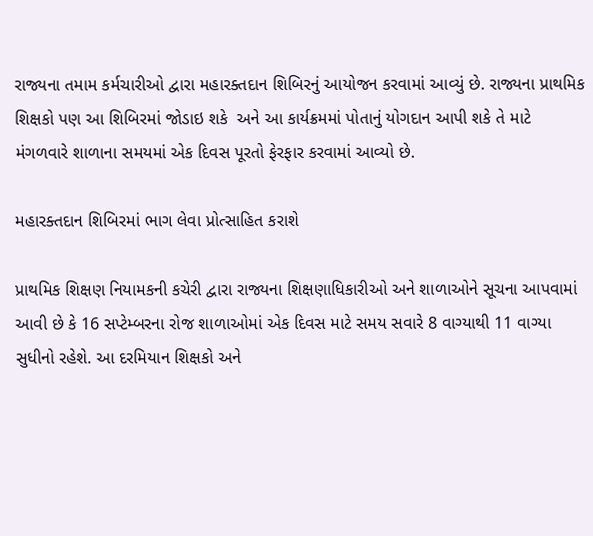રાજ્યના તમામ કર્મચારીઓ દ્વારા મહારક્તદાન શિબિરનું આયોજન કરવામાં આવ્યું છે. રાજ્યના પ્રાથમિક શિક્ષકો પણ આ શિબિરમાં જોડાઇ શકે  અને આ કાર્યક્રમમાં પોતાનું યોગદાન આપી શકે તે માટે મંગળવારે શાળાના સમયમાં એક દિવસ પૂરતો ફેરફાર કરવામાં આવ્યો છે.

મહારક્તદાન શિબિરમાં ભાગ લેવા પ્રોત્સાહિત કરાશે

પ્રાથમિક શિક્ષણ નિયામકની કચેરી દ્વારા રાજ્યના શિક્ષણાધિકારીઓ અને શાળાઓને સૂચના આપવામાં આવી છે કે 16 સપ્ટેમ્બરના રોજ શાળાઓમાં એક દિવસ માટે સમય સવારે 8 વાગ્યાથી 11 વાગ્યા સુધીનો રહેશે. આ દરમિયાન શિક્ષકો અને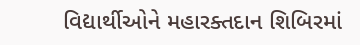વિદ્યાર્થીઓને મહારક્તદાન શિબિરમાં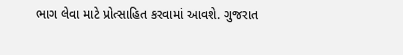ભાગ લેવા માટે પ્રોત્સાહિત કરવામાં આવશે. ગુજરાત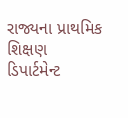રાજ્યના પ્રાથમિક શિક્ષણ ડિપાર્ટમેન્ટ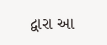દ્વારા આ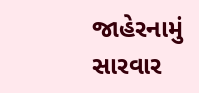જાહેરનામું સારવાર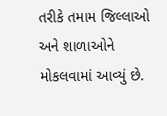તરીકે તમામ જિલ્લાઓ અને શાળાઓને મોકલવામાં આવ્યું છે.